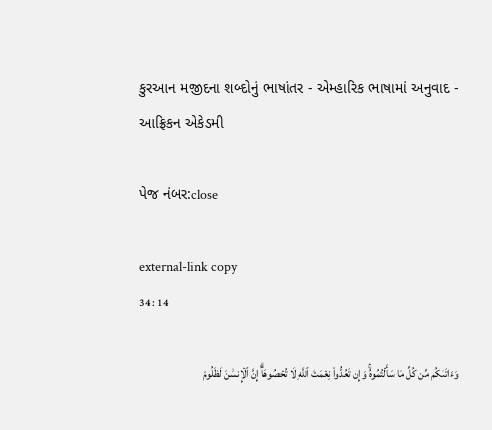કુરઆન મજીદના શબ્દોનું ભાષાંતર - એમ્હારિક ભાષામાં અનુવાદ - આફ્રિકન એકેડમી

પેજ નંબર:close

external-link copy
34 : 14

وَءَاتَىٰكُم مِّن كُلِّ مَا سَأَلۡتُمُوهُۚ وَإِن تَعُدُّواْ نِعۡمَتَ ٱللَّهِ لَا تُحۡصُوهَآۗ إِنَّ ٱلۡإِنسَٰنَ لَظَلُومٞ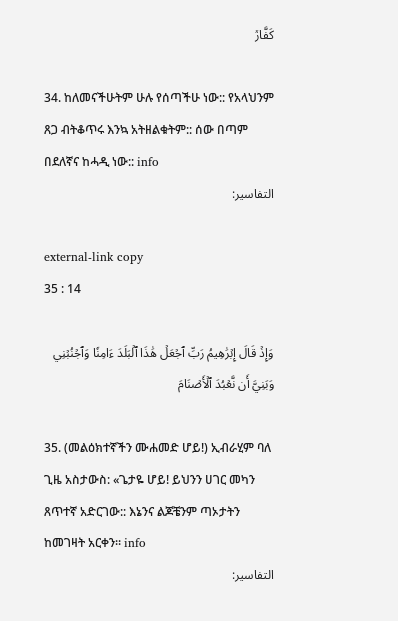كَفَّارٞ

34. ከለመናችሁትም ሁሉ የሰጣችሁ ነው:: የአላህንም ጸጋ ብትቆጥሩ እንኳ አትዘልቁትም:: ሰው በጣም በደለኛና ከሓዲ ነው:: info
التفاسير:

external-link copy
35 : 14

وَإِذۡ قَالَ إِبۡرَٰهِيمُ رَبِّ ٱجۡعَلۡ هَٰذَا ٱلۡبَلَدَ ءَامِنٗا وَٱجۡنُبۡنِي وَبَنِيَّ أَن نَّعۡبُدَ ٱلۡأَصۡنَامَ

35. (መልዕክተኛችን ሙሐመድ ሆይ!) ኢብራሂም ባለ ጊዜ አስታውስ: «ጌታዬ ሆይ! ይህንን ሀገር መካን ጸጥተኛ አድርገው:: እኔንና ልጆቼንም ጣኦታትን ከመገዛት አርቀን። info
التفاسير: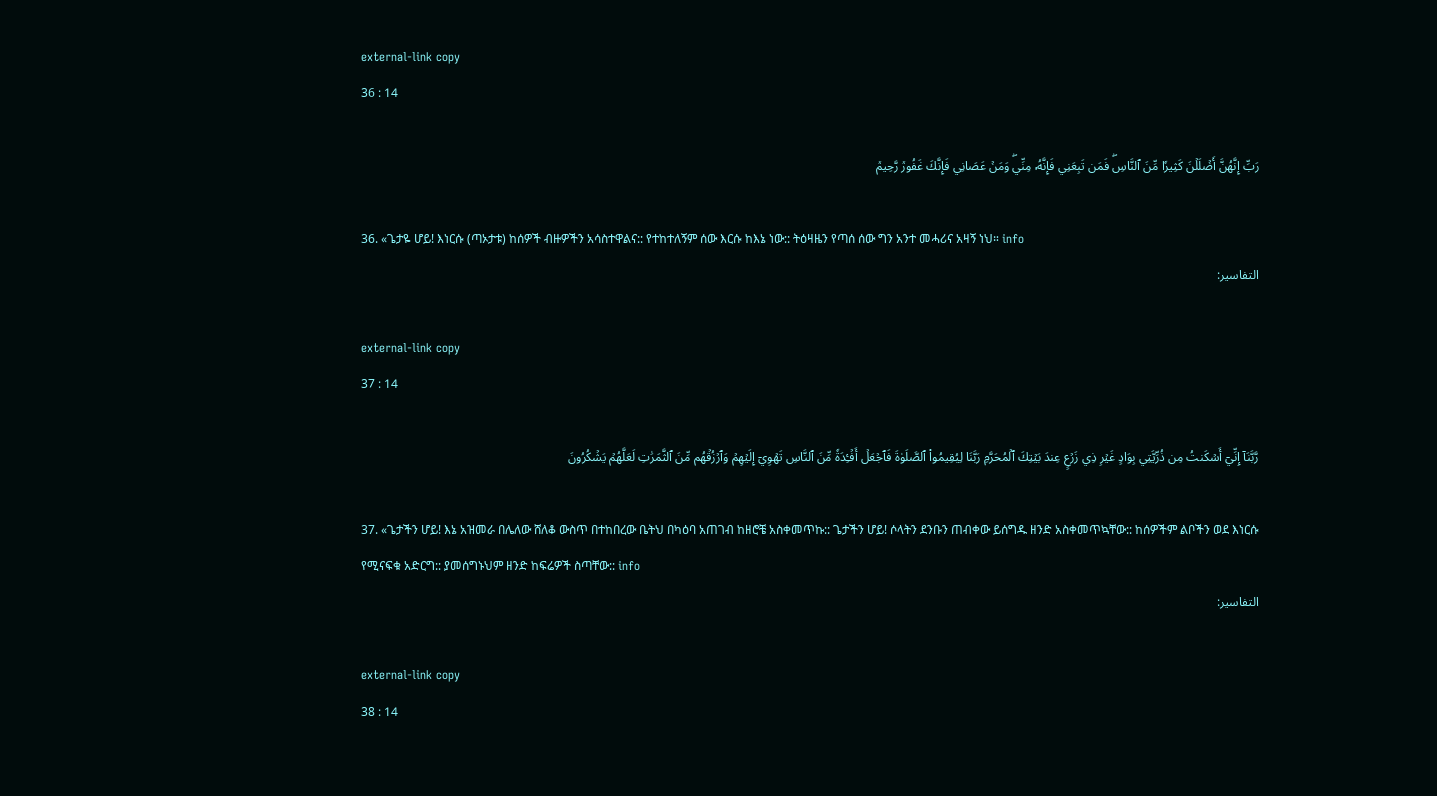external-link copy
36 : 14

رَبِّ إِنَّهُنَّ أَضۡلَلۡنَ كَثِيرٗا مِّنَ ٱلنَّاسِۖ فَمَن تَبِعَنِي فَإِنَّهُۥ مِنِّيۖ وَمَنۡ عَصَانِي فَإِنَّكَ غَفُورٞ رَّحِيمٞ

36. «ጌታዬ ሆይ! እነርሱ (ጣኦታቱ) ከሰዎች ብዙዎችን አሳስተዋልና:: የተከተለኝም ሰው እርሱ ከእኔ ነው:: ትዕዛዜን የጣሰ ሰው ግን አንተ መሓሪና አዛኝ ነህ። info
التفاسير:

external-link copy
37 : 14

رَّبَّنَآ إِنِّيٓ أَسۡكَنتُ مِن ذُرِّيَّتِي بِوَادٍ غَيۡرِ ذِي زَرۡعٍ عِندَ بَيۡتِكَ ٱلۡمُحَرَّمِ رَبَّنَا لِيُقِيمُواْ ٱلصَّلَوٰةَ فَٱجۡعَلۡ أَفۡـِٔدَةٗ مِّنَ ٱلنَّاسِ تَهۡوِيٓ إِلَيۡهِمۡ وَٱرۡزُقۡهُم مِّنَ ٱلثَّمَرَٰتِ لَعَلَّهُمۡ يَشۡكُرُونَ

37. «ጌታችን ሆይ! እኔ አዝመራ በሌለው ሸለቆ ውስጥ በተከበረው ቤትህ በካዕባ አጠገብ ከዘሮቼ አስቀመጥኩ:: ጌታችን ሆይ! ሶላትን ደንቡን ጠብቀው ይሰግዱ ዘንድ አስቀመጥኳቸው:: ከሰዎችም ልቦችን ወደ እነርሱ የሚናፍቁ አድርግ:: ያመሰግኑህም ዘንድ ከፍሬዎች ስጣቸው:: info
التفاسير:

external-link copy
38 : 14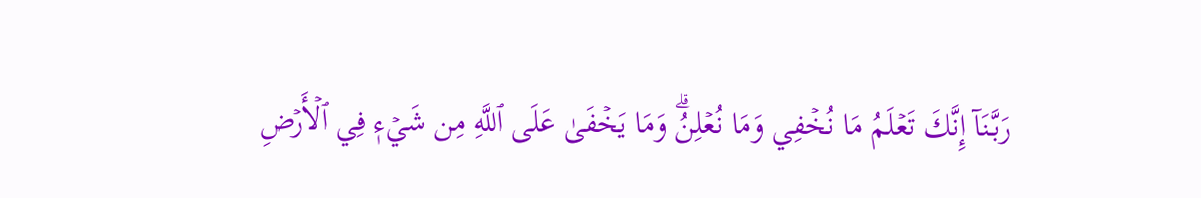رَبَّنَآ إِنَّكَ تَعۡلَمُ مَا نُخۡفِي وَمَا نُعۡلِنُۗ وَمَا يَخۡفَىٰ عَلَى ٱللَّهِ مِن شَيۡءٖ فِي ٱلۡأَرۡضِ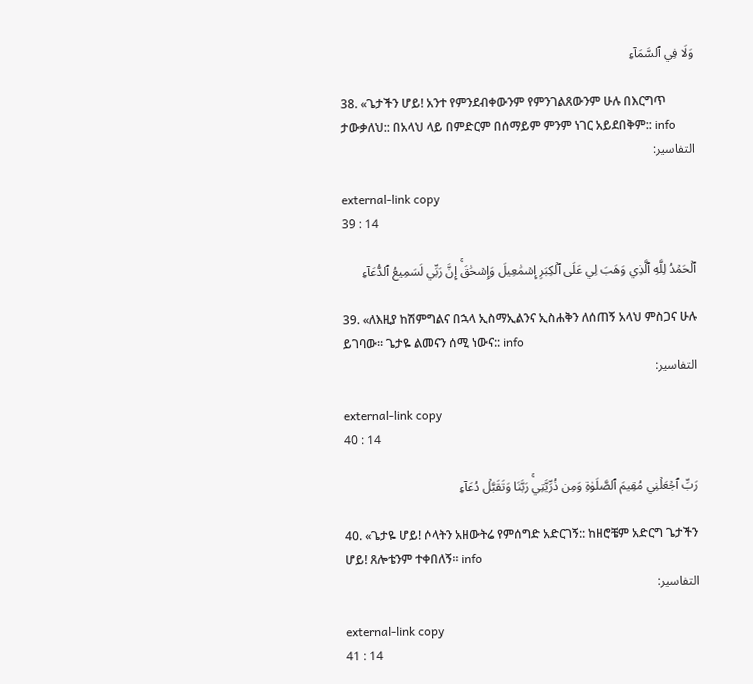وَلَا فِي ٱلسَّمَآءِ

38. «ጌታችን ሆይ! አንተ የምንደብቀውንም የምንገልጸውንም ሁሉ በእርግጥ ታውቃለህ:: በአላህ ላይ በምድርም በሰማይም ምንም ነገር አይደበቅም:: info
التفاسير:

external-link copy
39 : 14

ٱلۡحَمۡدُ لِلَّهِ ٱلَّذِي وَهَبَ لِي عَلَى ٱلۡكِبَرِ إِسۡمَٰعِيلَ وَإِسۡحَٰقَۚ إِنَّ رَبِّي لَسَمِيعُ ٱلدُّعَآءِ

39. «ለእዚያ ከሽምግልና በኋላ ኢስማኢልንና ኢስሐቅን ለሰጠኝ አላህ ምስጋና ሁሉ ይገባው። ጌታዬ ልመናን ሰሚ ነውና:: info
التفاسير:

external-link copy
40 : 14

رَبِّ ٱجۡعَلۡنِي مُقِيمَ ٱلصَّلَوٰةِ وَمِن ذُرِّيَّتِيۚ رَبَّنَا وَتَقَبَّلۡ دُعَآءِ

40. «ጌታዬ ሆይ! ሶላትን አዘውትሬ የምሰግድ አድርገኝ:: ከዘሮቼም አድርግ ጌታችን ሆይ! ጸሎቴንም ተቀበለኝ። info
التفاسير:

external-link copy
41 : 14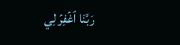رَبَّنَا ٱغۡفِرۡ لِي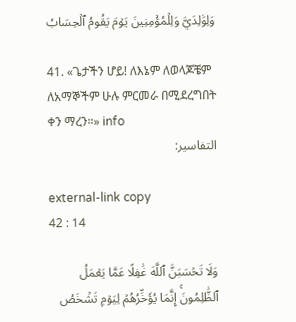وَلِوَٰلِدَيَّ وَلِلۡمُؤۡمِنِينَ يَوۡمَ يَقُومُ ٱلۡحِسَابُ

41. «ጌታችን ሆይ! ለእኔም ለወላጆቼም ለአማኞችም ሁሉ ምርመራ በሚደረግበት ቀን ማረን።» info
التفاسير:

external-link copy
42 : 14

وَلَا تَحۡسَبَنَّ ٱللَّهَ غَٰفِلًا عَمَّا يَعۡمَلُ ٱلظَّٰلِمُونَۚ إِنَّمَا يُؤَخِّرُهُمۡ لِيَوۡمٖ تَشۡخَصُ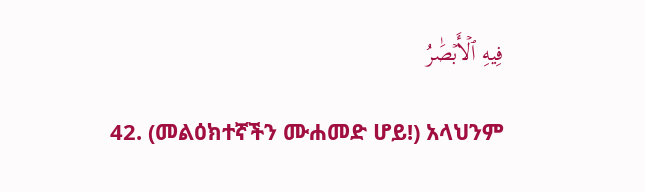فِيهِ ٱلۡأَبۡصَٰرُ

42. (መልዕክተኛችን ሙሐመድ ሆይ!) አላህንም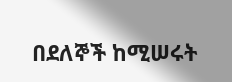በደለኞች ከሚሠሩት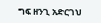ግፍ ዘንጊ አድርገህ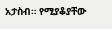አታስብ። የሚያቆያቸው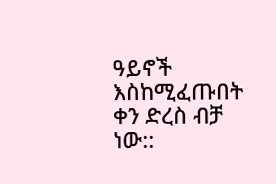ዓይኖች እስከሚፈጡበት ቀን ድረስ ብቻ ነው::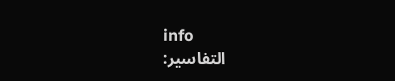info
التفاسير: